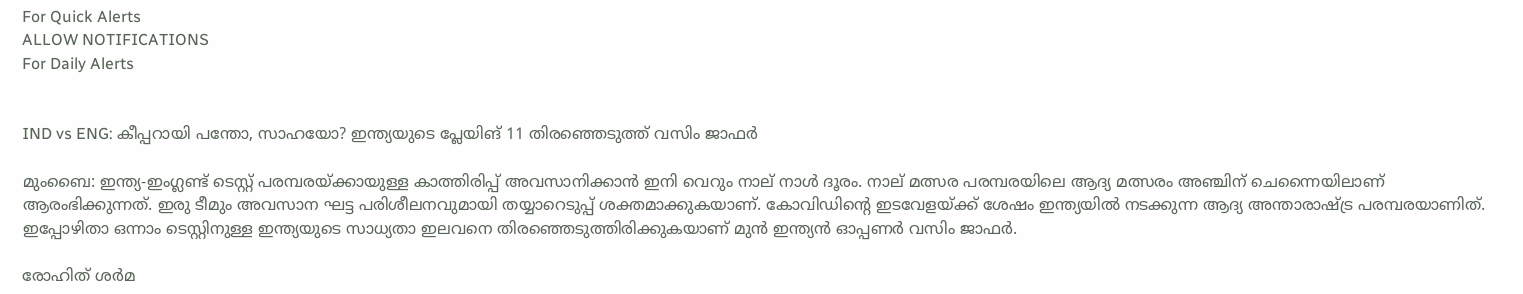For Quick Alerts
ALLOW NOTIFICATIONS
For Daily Alerts


IND vs ENG: കീപ്പറായി പന്തോ, സാഹയോ? ഇന്ത്യയുടെ പ്ലേയിങ് 11 തിരഞ്ഞെടുത്ത് വസിം ജാഫര്‍

മുംബൈ: ഇന്ത്യ-ഇംഗ്ലണ്ട് ടെസ്റ്റ് പരമ്പരയ്ക്കായുള്ള കാത്തിരിപ്പ് അവസാനിക്കാന്‍ ഇനി വെറും നാല് നാള്‍ ദൂരം. നാല് മത്സര പരമ്പരയിലെ ആദ്യ മത്സരം അഞ്ചിന് ചെന്നൈയിലാണ് ആരംഭിക്കുന്നത്. ഇരു ടീമും അവസാന ഘട്ട പരിശീലനവുമായി തയ്യാറെടുപ്പ് ശക്തമാക്കുകയാണ്. കോവിഡിന്റെ ഇടവേളയ്ക്ക് ശേഷം ഇന്ത്യയില്‍ നടക്കുന്ന ആദ്യ അന്താരാഷ്ട്ര പരമ്പരയാണിത്. ഇപ്പോഴിതാ ഒന്നാം ടെസ്റ്റിനുള്ള ഇന്ത്യയുടെ സാധ്യതാ ഇലവനെ തിരഞ്ഞെടുത്തിരിക്കുകയാണ് മുന്‍ ഇന്ത്യന്‍ ഓപ്പണര്‍ വസിം ജാഫര്‍.

രോഹിത് ശര്‍മ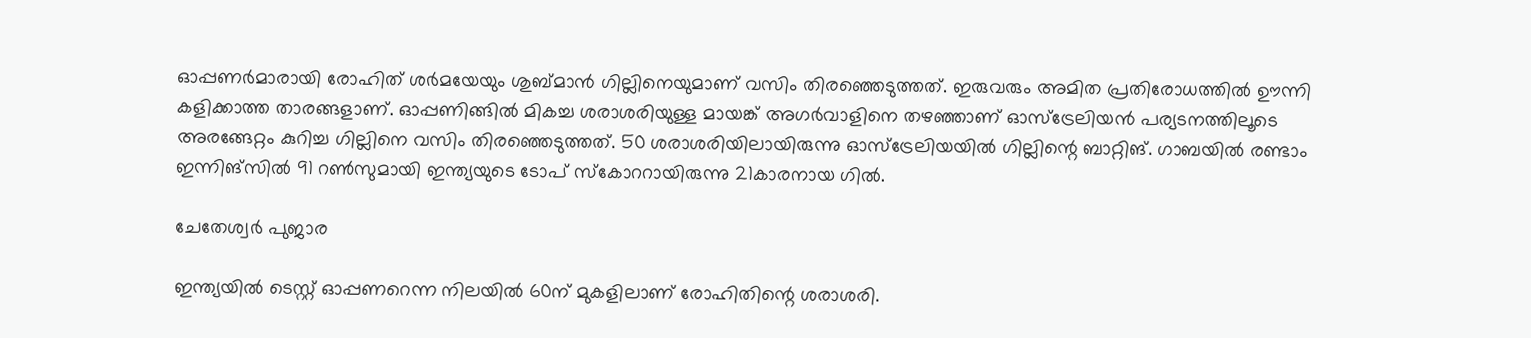ഓപ്പണര്‍മാരായി രോഹിത് ശര്‍മയേയും ശുബ്മാന്‍ ഗില്ലിനെയുമാണ് വസിം തിരഞ്ഞെടുത്തത്. ഇരുവരും അമിത പ്രതിരോധത്തില്‍ ഊന്നി കളിക്കാത്ത താരങ്ങളാണ്. ഓപ്പണിങ്ങില്‍ മികച്ച ശരാശരിയുള്ള മായങ്ക് അഗര്‍വാളിനെ തഴഞ്ഞാണ് ഓസ്‌ട്രേലിയന്‍ പര്യടനത്തിലൂടെ അരങ്ങേറ്റം കുറിച്ച ഗില്ലിനെ വസിം തിരഞ്ഞെടുത്തത്. 50 ശരാശരിയിലായിരുന്നു ഓസ്‌ട്രേലിയയില്‍ ഗില്ലിന്റെ ബാറ്റിങ്. ഗാബയില്‍ രണ്ടാം ഇന്നിങ്‌സില്‍ 91 റണ്‍സുമായി ഇന്ത്യയുടെ ടോപ് സ്‌കോററായിരുന്നു 21കാരനായ ഗില്‍.

ചേതേശ്വര്‍ പുജാര

ഇന്ത്യയില്‍ ടെസ്റ്റ് ഓപ്പണറെന്ന നിലയില്‍ 60ന് മുകളിലാണ് രോഹിതിന്റെ ശരാശരി.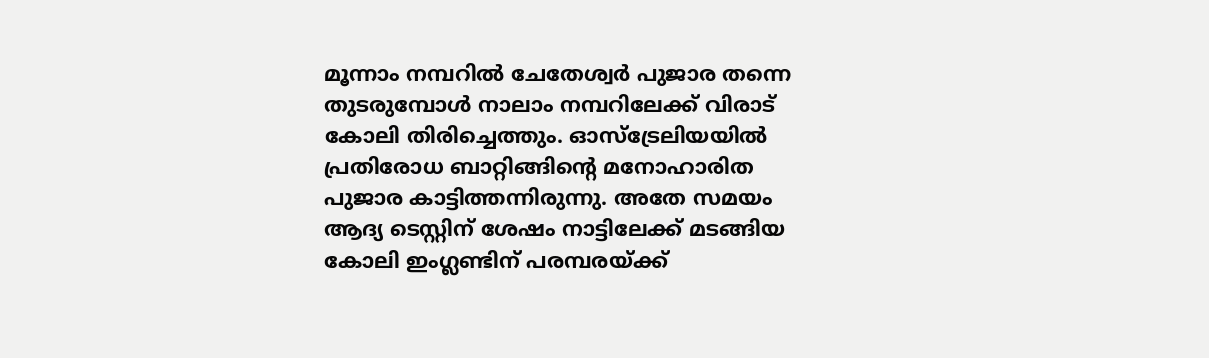മൂന്നാം നമ്പറില്‍ ചേതേശ്വര്‍ പുജാര തന്നെ തുടരുമ്പോള്‍ നാലാം നമ്പറിലേക്ക് വിരാട് കോലി തിരിച്ചെത്തും. ഓസ്‌ട്രേലിയയില്‍ പ്രതിരോധ ബാറ്റിങ്ങിന്റെ മനോഹാരിത പുജാര കാട്ടിത്തന്നിരുന്നു. അതേ സമയം ആദ്യ ടെസ്റ്റിന് ശേഷം നാട്ടിലേക്ക് മടങ്ങിയ കോലി ഇംഗ്ലണ്ടിന് പരമ്പരയ്ക്ക്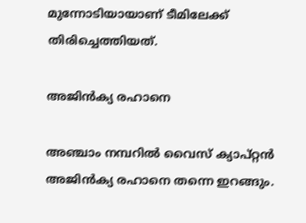മുന്നോടിയായാണ് ടീമിലേക്ക് തിരിച്ചെത്തിയത്.

അജിന്‍ക്യ രഹാനെ

അഞ്ചാം നമ്പറില്‍ വൈസ് ക്യാപ്റ്റന്‍ അജിന്‍ക്യ രഹാനെ തന്നെ ഇറങ്ങും.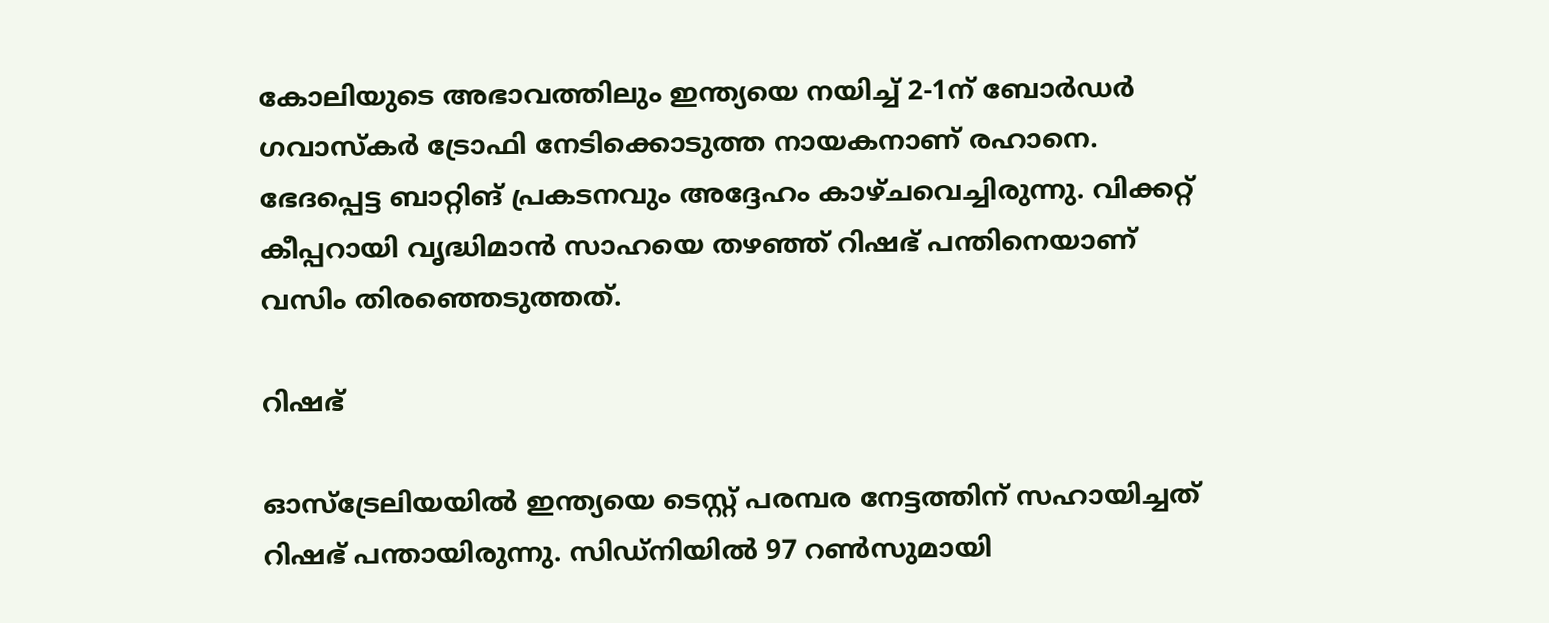കോലിയുടെ അഭാവത്തിലും ഇന്ത്യയെ നയിച്ച് 2-1ന് ബോര്‍ഡര്‍ ഗവാസ്‌കര്‍ ട്രോഫി നേടിക്കൊടുത്ത നായകനാണ് രഹാനെ. ഭേദപ്പെട്ട ബാറ്റിങ് പ്രകടനവും അദ്ദേഹം കാഴ്ചവെച്ചിരുന്നു. വിക്കറ്റ് കീപ്പറായി വൃദ്ധിമാന്‍ സാഹയെ തഴഞ്ഞ് റിഷഭ് പന്തിനെയാണ് വസിം തിരഞ്ഞെടുത്തത്.

റിഷഭ്

ഓസ്‌ട്രേലിയയില്‍ ഇന്ത്യയെ ടെസ്റ്റ് പരമ്പര നേട്ടത്തിന് സഹായിച്ചത് റിഷഭ് പന്തായിരുന്നു. സിഡ്‌നിയില്‍ 97 റണ്‍സുമായി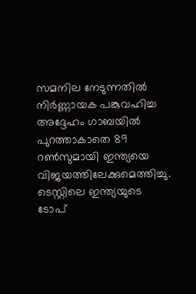സമനില നേടുന്നതില്‍ നിര്‍ണ്ണായക പങ്കുവഹിച്ച അദ്ദേഹം ഗാബയില്‍ പുറത്താകാതെ 89 റണ്‍സുമായി ഇന്ത്യയെ വിജയത്തിലേക്കുമെത്തിച്ചു. ടെസ്റ്റിലെ ഇന്ത്യയുടെ ടോപ്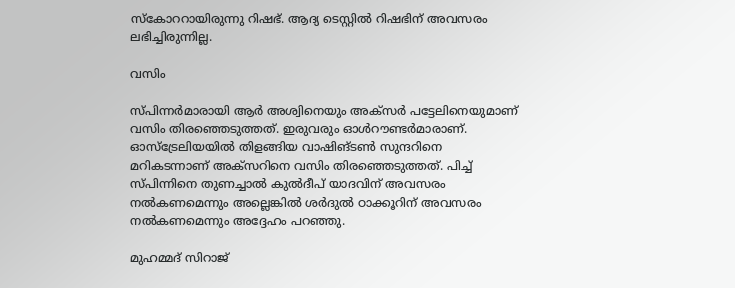സ്‌കോററായിരുന്നു റിഷഭ്. ആദ്യ ടെസ്റ്റില്‍ റിഷഭിന് അവസരം ലഭിച്ചിരുന്നില്ല.

വസിം

സ്പിന്നര്‍മാരായി ആര്‍ അശ്വിനെയും അക്‌സര്‍ പട്ടേലിനെയുമാണ് വസിം തിരഞ്ഞെടുത്തത്. ഇരുവരും ഓള്‍റൗണ്ടര്‍മാരാണ്. ഓസ്‌ട്രേലിയയില്‍ തിളങ്ങിയ വാഷിങ്ടണ്‍ സുന്ദറിനെ മറികടന്നാണ് അക്‌സറിനെ വസിം തിരഞ്ഞെടുത്തത്. പിച്ച് സ്പിന്നിനെ തുണച്ചാല്‍ കുല്‍ദീപ് യാദവിന് അവസരം നല്‍കണമെന്നും അല്ലെങ്കില്‍ ശര്‍ദുല്‍ ഠാക്കൂറിന് അവസരം നല്‍കണമെന്നും അദ്ദേഹം പറഞ്ഞു.

മുഹമ്മദ് സിറാജ്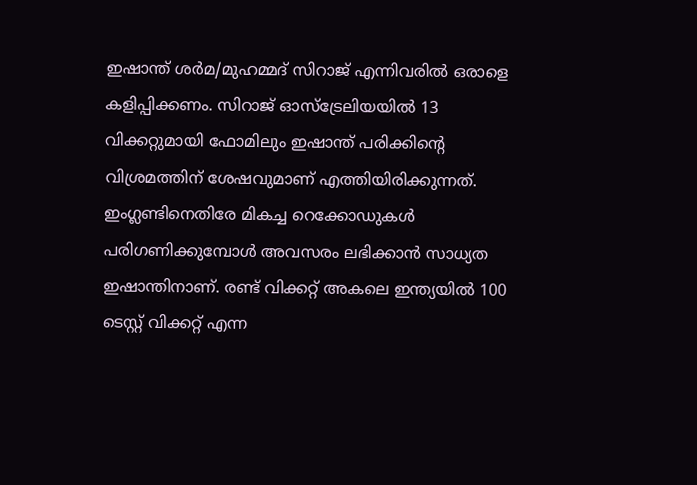ഇഷാന്ത് ശര്‍മ/മുഹമ്മദ് സിറാജ് എന്നിവരില്‍ ഒരാളെ കളിപ്പിക്കണം. സിറാജ് ഓസ്‌ട്രേലിയയില്‍ 13 വിക്കറ്റുമായി ഫോമിലും ഇഷാന്ത് പരിക്കിന്റെ വിശ്രമത്തിന് ശേഷവുമാണ് എത്തിയിരിക്കുന്നത്. ഇംഗ്ലണ്ടിനെതിരേ മികച്ച റെക്കോഡുകള്‍ പരിഗണിക്കുമ്പോള്‍ അവസരം ലഭിക്കാന്‍ സാധ്യത ഇഷാന്തിനാണ്. രണ്ട് വിക്കറ്റ് അകലെ ഇന്ത്യയില്‍ 100 ടെസ്റ്റ് വിക്കറ്റ് എന്ന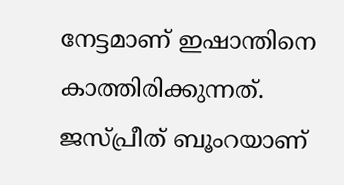നേട്ടമാണ് ഇഷാന്തിനെ കാത്തിരിക്കുന്നത്. ജസ്പ്രീത് ബൂംറയാണ്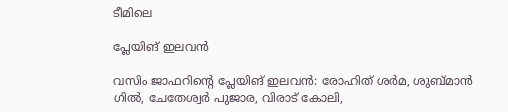ടീമിലെ

പ്ലേയിങ് ഇലവന്‍

വസിം ജാഫറിന്റെ പ്ലേയിങ് ഇലവന്‍: രോഹിത് ശര്‍മ, ശുബ്മാന്‍ ഗില്‍, ചേതേശ്വര്‍ പുജാര, വിരാട് കോലി,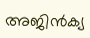അജിന്‍ക്യ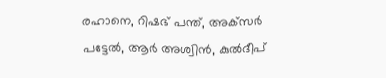രഹാനെ, റിഷഭ് പന്ത്, അക്‌സര്‍ പട്ടേല്‍, ആര്‍ അശ്വിന്‍, കുല്‍ദീപ്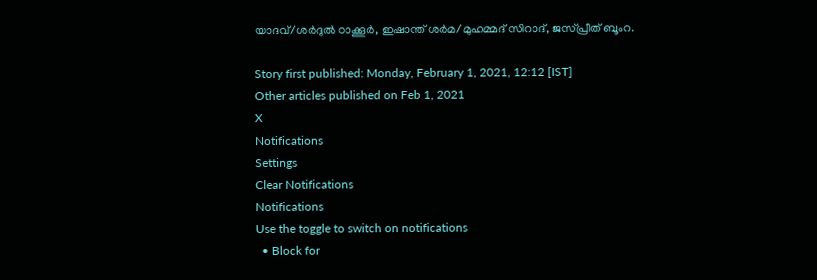യാദവ്/ശര്‍ദുല്‍ ഠാക്കൂര്‍, ഇഷാന്ത് ശര്‍മ/മുഹമ്മദ് സിറാദ്, ജസ്പ്രീത് ബൂംറ.

Story first published: Monday, February 1, 2021, 12:12 [IST]
Other articles published on Feb 1, 2021
X
Notifications
Settings
Clear Notifications
Notifications
Use the toggle to switch on notifications
  • Block for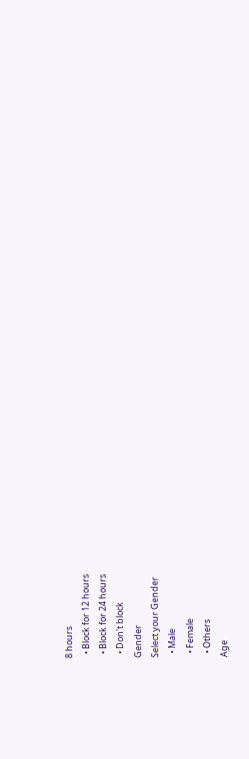8 hours
  • Block for 12 hours
  • Block for 24 hours
  • Don't block
Gender
Select your Gender
  • Male
  • Female
  • Others
Age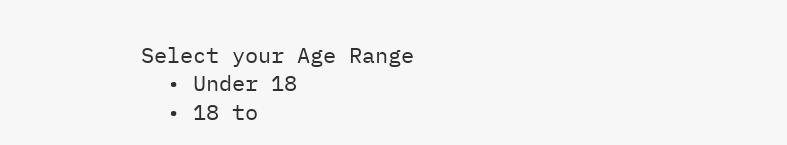Select your Age Range
  • Under 18
  • 18 to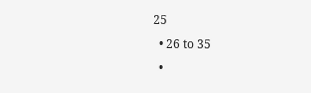25
  • 26 to 35
  •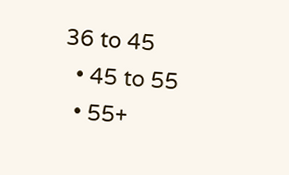36 to 45
  • 45 to 55
  • 55+